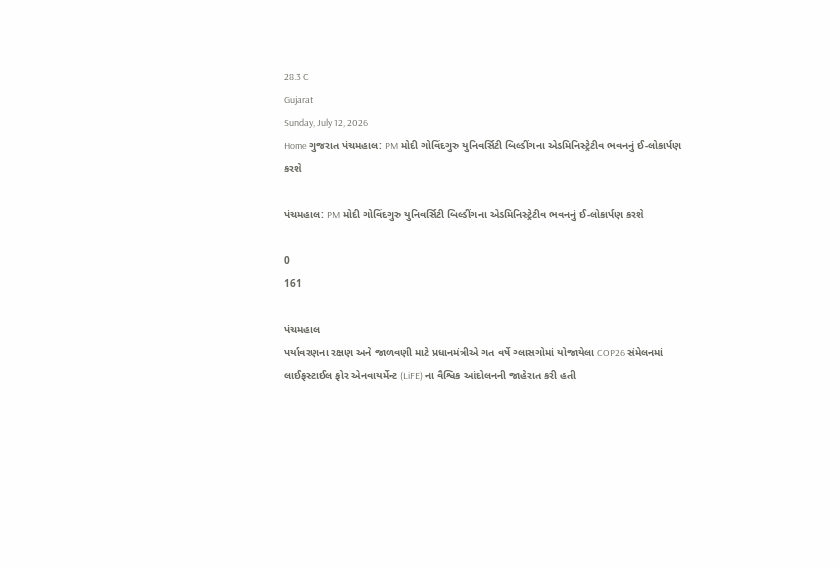28.3 C
Gujarat
Sunday, July 12, 2026
Home ગુજરાત પંચમહાલ: PM મોદી ગોવિંદગુરુ યુનિવર્સિટી બિલ્ડીંગના એડમિનિસ્ટ્રેટીવ ભવનનું ઈ-લોકાર્પણ કરશે

પંચમહાલ: PM મોદી ગોવિંદગુરુ યુનિવર્સિટી બિલ્ડીંગના એડમિનિસ્ટ્રેટીવ ભવનનું ઈ-લોકાર્પણ કરશે

0
161

પંચમહાલ
પર્યાવરણના રક્ષણ અને જાળવણી માટે પ્રધાનમંત્રીએ ગત વર્ષે ગ્લાસગોમાં યોજાયેલા COP26 સંમેલનમાં લાઈફસ્ટાઈલ ફોર એનવાયર્મેન્ટ (LiFE) ના વૈશ્વિક આંદોલનની જાહેરાત કરી હતી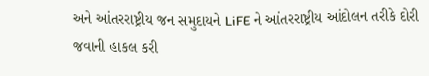અને આંતરરાષ્ટ્રીય જન સમુદાયને LiFE ને આંતરરાષ્ટ્રીય આંદોલન તરીકે દોરી જવાની હાકલ કરી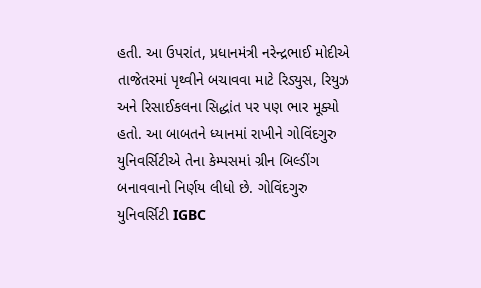હતી. આ ઉપરાંત, પ્રધાનમંત્રી નરેન્દ્રભાઈ મોદીએ તાજેતરમાં પૃથ્વીને બચાવવા માટે રિડ્યુસ, રિયુઝ અને રિસાઈકલના સિદ્ધાંત પર પણ ભાર મૂક્યો હતો. આ બાબતને ધ્યાનમાં રાખીને ગોવિંદગુરુ યુનિવર્સિટીએ તેના કેમ્પસમાં ગ્રીન બિલ્ડીંગ બનાવવાનો નિર્ણય લીધો છે. ગોવિંદગુરુ યુનિવર્સિટી IGBC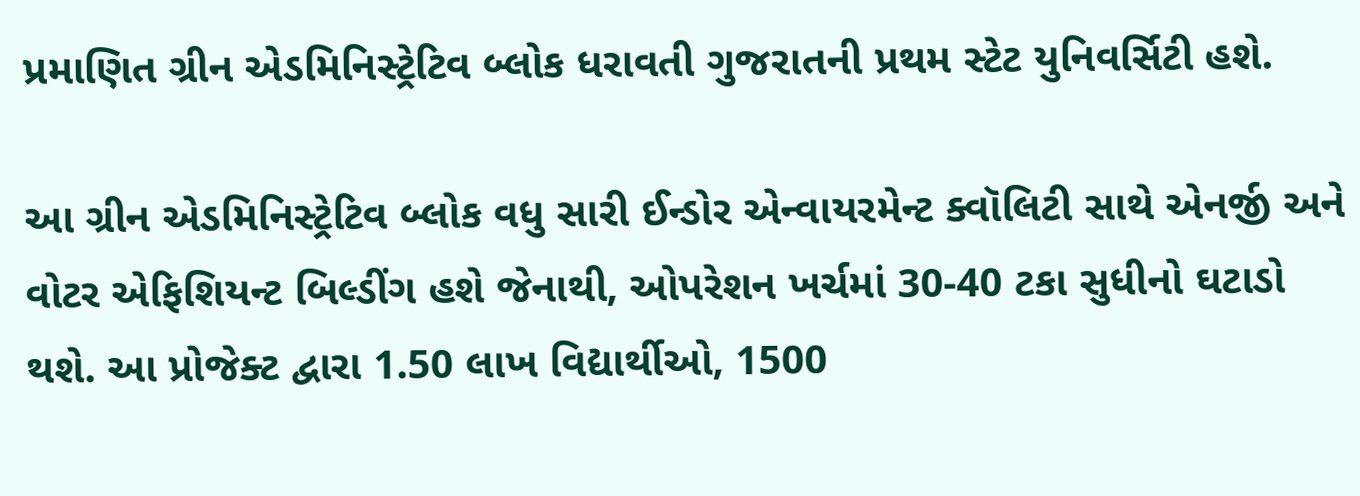પ્રમાણિત ગ્રીન એડમિનિસ્ટ્રેટિવ બ્લોક ધરાવતી ગુજરાતની પ્રથમ સ્ટેટ યુનિવર્સિટી હશે.

આ ગ્રીન એડમિનિસ્ટ્રેટિવ બ્લોક વધુ સારી ઈન્ડોર એન્વાયરમેન્ટ ક્વૉલિટી સાથે એનર્જી અને વોટર એફિશિયન્ટ બિલ્ડીંગ હશે જેનાથી, ઓપરેશન ખર્ચમાં 30-40 ટકા સુધીનો ઘટાડો થશે. આ પ્રોજેક્ટ દ્વારા 1.50 લાખ વિદ્યાર્થીઓ, 1500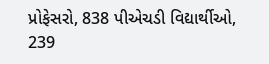પ્રોફેસરો, 838 પીએચડી વિદ્યાર્થીઓ, 239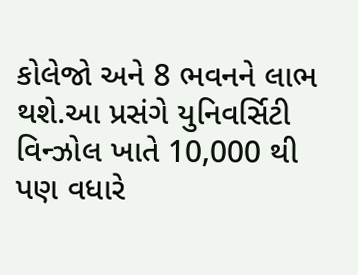કોલેજો અને 8 ભવનને લાભ થશે.આ પ્રસંગે યુનિવર્સિટી વિન્ઝોલ ખાતે 10,000 થી પણ વધારે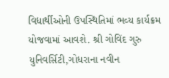વિદ્યાર્થીઓની ઉપસ્થિતિમાં ભવ્ય કાર્યક્રમ યોજવામાં આવશે. શ્રી ગોવિંદ ગુરુ યુનિવર્સિટી,ગોધરાના નવીન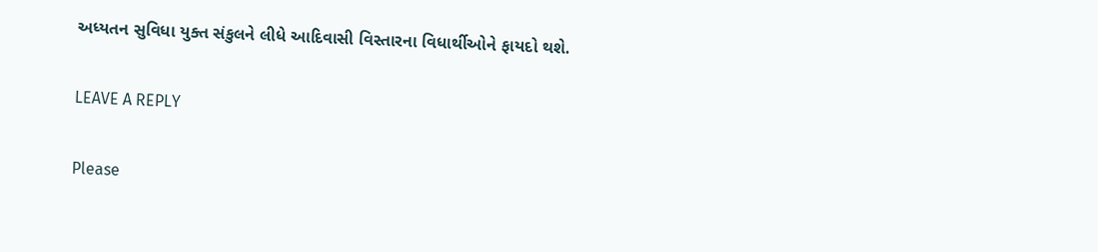અધ્યતન સુવિધા યુક્ત સંકુલને લીધે આદિવાસી વિસ્તારના વિધાર્થીઓને ફાયદો થશે.

LEAVE A REPLY

Please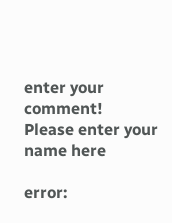enter your comment!
Please enter your name here

error: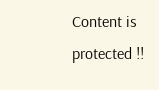Content is protected !!